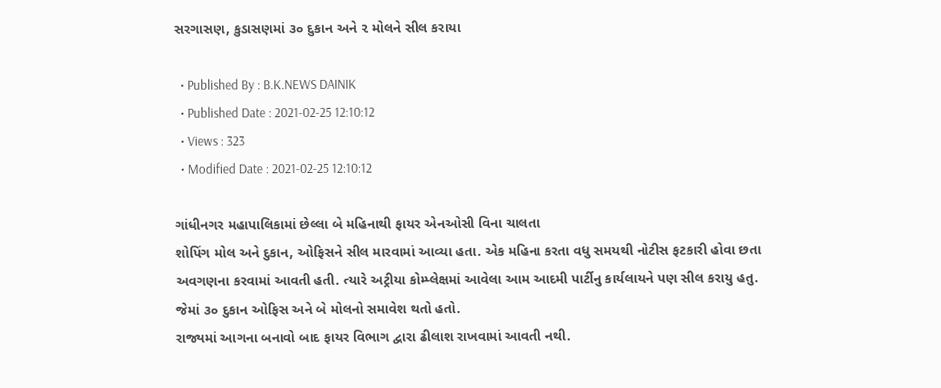સરગાસણ, કુડાસણમાં ૩૦ દુકાન અને ૨ મોલને સીલ કરાયા

  • Published By : B.K.NEWS DAINIK
  • Published Date : 2021-02-25 12:10:12
  • Views : 323
  • Modified Date : 2021-02-25 12:10:12

ગાંધીનગર મહાપાલિકામાં છેલ્લા બે મહિનાથી ફાયર એનઓસી વિના ચાલતા
શોપિંગ મોલ અને દુકાન, ઓફિસને સીલ મારવામાં આવ્યા હતા. એક મહિના કરતા વધુ સમયથી નોટીસ ફટકારી હોવા છતા અવગણના કરવામાં આવતી હતી. ત્યારે અટ્રીયા કોમ્પ્લેક્ષમાં આવેલા આમ આદમી પાર્ટીનુ કાર્યલાયને પણ સીલ કરાયુ હતુ. જેમાં ૩૦ દુકાન ઓફિસ અને બે મોલનો સમાવેશ થતો હતો.
રાજ્યમાં આગના બનાવો બાદ ફાયર વિભાગ દ્વારા ઢીલાશ રાખવામાં આવતી નથી.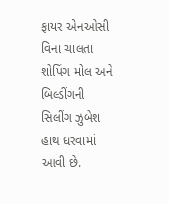ફાયર એનઓસી વિના ચાલતા શોપિંગ મોલ અને બિલ્ડીંગની સિલીંગ ઝુબેશ હાથ ધરવામાં આવી છે.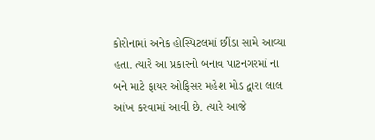કોરોનામાં અનેક હોસ્પિટલમાં છીંડા સામે આવ્યા હતા. ત્યારે આ પ્રકારનો બનાવ પાટનગરમાં ના બને માટે ફાયર ઓફિસર મહેશ મોડ દ્વારા લાલ આંખ કરવામાં આવી છે. ત્યારે આજે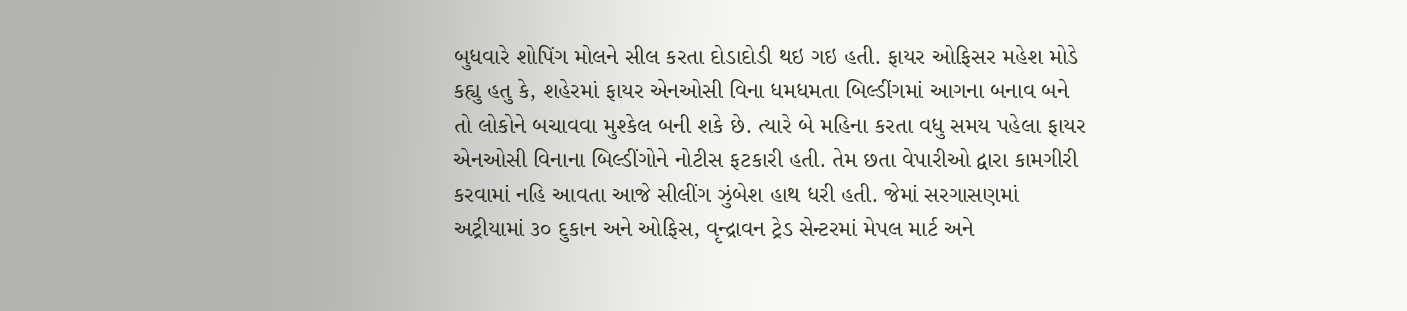બુધવારે શોપિંગ મોલને સીલ કરતા દોડાદોડી થઇ ગઇ હતી. ફાયર ઓફિસર મહેશ મોડે કહ્યુ હતુ કે, શહેરમાં ફાયર એનઓસી વિના ધમધમતા બિલ્ડીંગમાં આગના બનાવ બને તો લોકોને બચાવવા મુશ્કેલ બની શકે છે. ત્યારે બે મહિના કરતા વધુ સમય પહેલા ફાયર એનઓસી વિનાના બિલ્ડીંગોને નોટીસ ફટકારી હતી. તેમ છતા વેપારીઓ દ્વારા કામગીરી કરવામાં નહિ આવતા આજે સીલીંગ ઝુંબેશ હાથ ધરી હતી. જેમાં સરગાસણમાં અટ્રીયામાં ૩૦ દુકાન અને ઓફિસ, વૃન્દ્રાવન ટ્રેડ સેન્ટરમાં મેપલ માર્ટ અને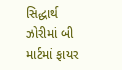સિદ્ધાર્થ ઝોરીમાં બી માર્ટમાં ફાયર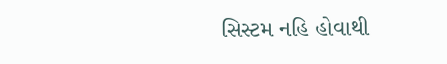સિસ્ટમ નહિ હોવાથી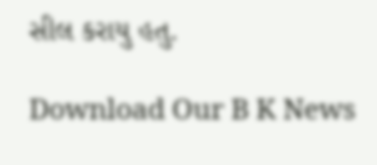સીલ કરાયુ હતુ.

Download Our B K News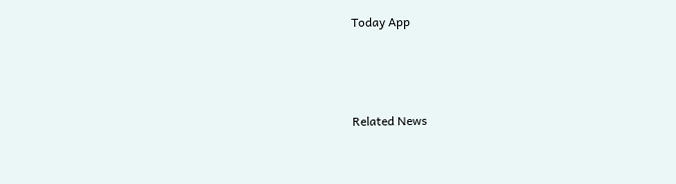Today App



Related News